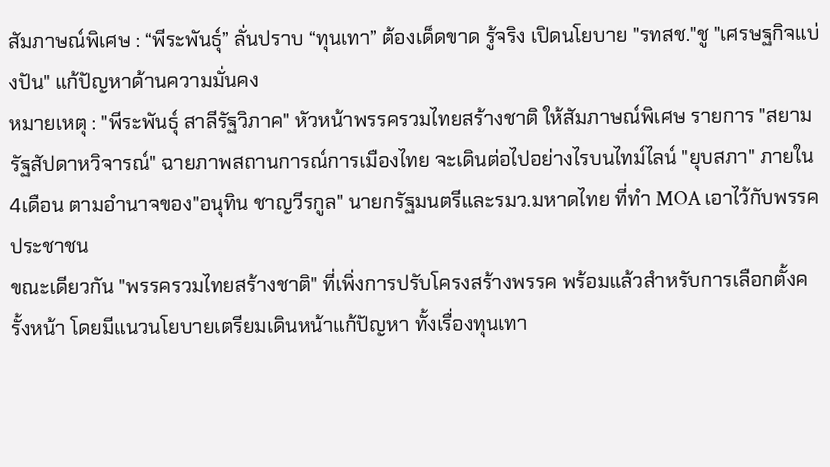สัมภาษณ์พิเศษ : “พีระพันธุ์” ลั่นปราบ “ทุนเทา” ต้องเด็ดขาด รู้จริง เปิดนโยบาย "รทสช."ชู "เศรษฐกิจแบ่งปัน" แก้ปัญหาด้านความมั่นคง
หมายเหตุ : "พีระพันธุ์ สาลีรัฐวิภาค" หัวหน้าพรรครวมไทยสร้างชาติ ให้สัมภาษณ์พิเศษ รายการ "สยามรัฐสัปดาหวิจารณ์" ฉายภาพสถานการณ์การเมืองไทย จะเดินต่อไปอย่างไรบนไทม์ไลน์ "ยุบสภา" ภายใน 4เดือน ตามอำนาจของ"อนุทิน ชาญวีรกูล" นายกรัฐมนตรีและรมว.มหาดไทย ที่ทำ MOA เอาไว้กับพรรคประชาชน
ขณะเดียวกัน "พรรครวมไทยสร้างชาติ" ที่เพิ่งการปรับโครงสร้างพรรค พร้อมแล้วสำหรับการเลือกตั้งครั้งหน้า โดยมีแนวนโยบายเตรียมเดินหน้าแก้ปัญหา ทั้งเรื่องทุนเทา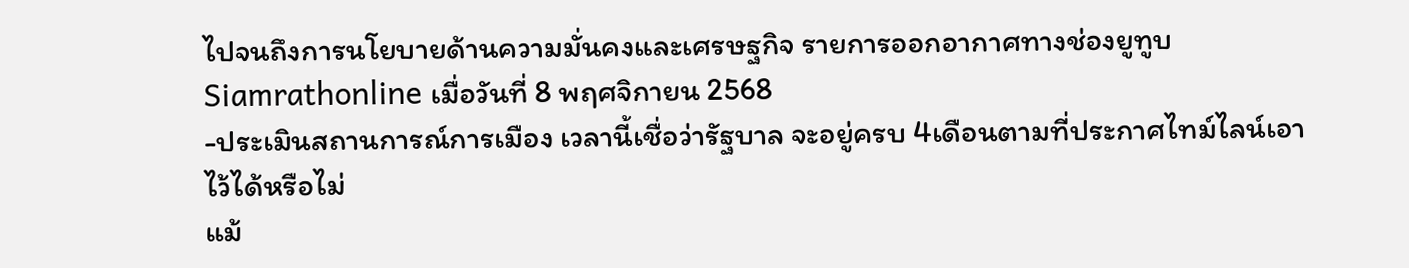ไปจนถึงการนโยบายด้านความมั่นคงและเศรษฐกิจ รายการออกอากาศทางช่องยูทูบ Siamrathonline เมื่อวันที่ 8 พฤศจิกายน 2568
-ประเมินสถานการณ์การเมือง เวลานี้เชื่อว่ารัฐบาล จะอยู่ครบ 4เดือนตามที่ประกาศไทม์ไลน์เอาไว้ได้หรือไม่
แม้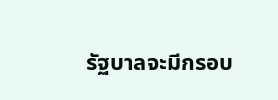รัฐบาลจะมีกรอบ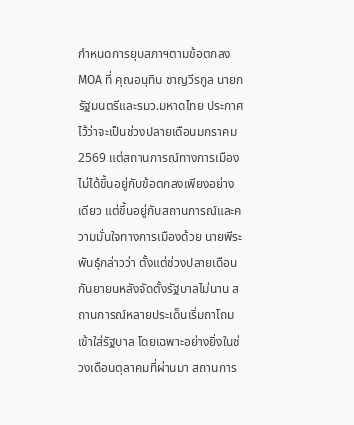กำหนดการยุบสภาฯตามข้อตกลง MOA ที่ คุณอนุทิน ชาญวีรกูล นายกรัฐมนตรีและรมว.มหาดไทย ประกาศไว้ว่าจะเป็นช่วงปลายเดือนมกราคม 2569 แต่สถานการณ์ทางการเมืองไม่ได้ขึ้นอยู่กับข้อตกลงเพียงอย่างเดียว แต่ขึ้นอยู่กับสถานการณ์และความมั่นใจทางการเมืองด้วย นายพีระพันธุ์กล่าวว่า ตั้งแต่ช่วงปลายเดือนกันยายนหลังจัดตั้งรัฐบาลไม่นาน สถานการณ์หลายประเด็นเริ่มถาโถมเข้าใส่รัฐบาล โดยเฉพาะอย่างยิ่งในช่วงเดือนตุลาคมที่ผ่านมา สถานการ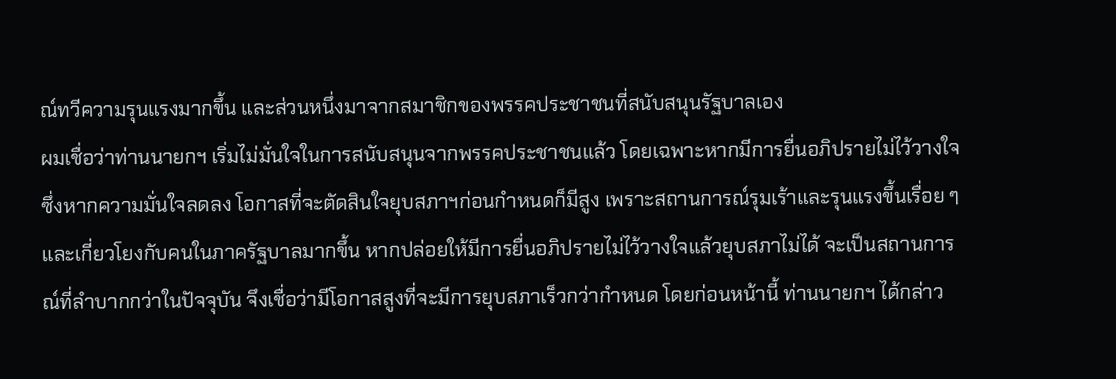ณ์ทวีความรุนแรงมากขึ้น และส่วนหนึ่งมาจากสมาชิกของพรรคประชาชนที่สนับสนุนรัฐบาลเอง
ผมเชื่อว่าท่านนายกฯ เริ่มไม่มั่นใจในการสนับสนุนจากพรรคประชาชนแล้ว โดยเฉพาะหากมีการยื่นอภิปรายไม่ไว้วางใจ ซึ่งหากความมั่นใจลดลง โอกาสที่จะตัดสินใจยุบสภาฯก่อนกำหนดก็มีสูง เพราะสถานการณ์รุมเร้าและรุนแรงขึ้นเรื่อย ๆ และเกี่ยวโยงกับคนในภาครัฐบาลมากขึ้น หากปล่อยให้มีการยื่นอภิปรายไม่ไว้วางใจแล้วยุบสภาไม่ได้ จะเป็นสถานการณ์ที่ลำบากกว่าในปัจจุบัน จึงเชื่อว่ามีโอกาสสูงที่จะมีการยุบสภาเร็วกว่ากำหนด โดยก่อนหน้านี้ ท่านนายกฯ ได้กล่าว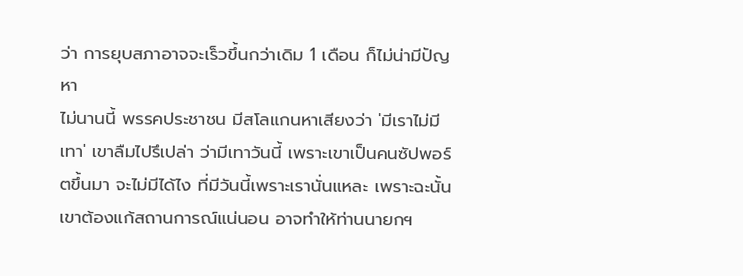ว่า การยุบสภาอาจจะเร็วขึ้นกว่าเดิม 1 เดือน ก็ไม่น่ามีปัญหา
ไม่นานนี้ พรรคประชาชน มีสโลแกนหาเสียงว่า 'มีเราไม่มีเทา' เขาลืมไปรึเปล่า ว่ามีเทาวันนี้ เพราะเขาเป็นคนซัปพอร์ตขึ้นมา จะไม่มีได้ไง ที่มีวันนี้เพราะเรานั่นแหละ เพราะฉะนั้นเขาต้องแก้สถานการณ์แน่นอน อาจทำให้ท่านนายกฯ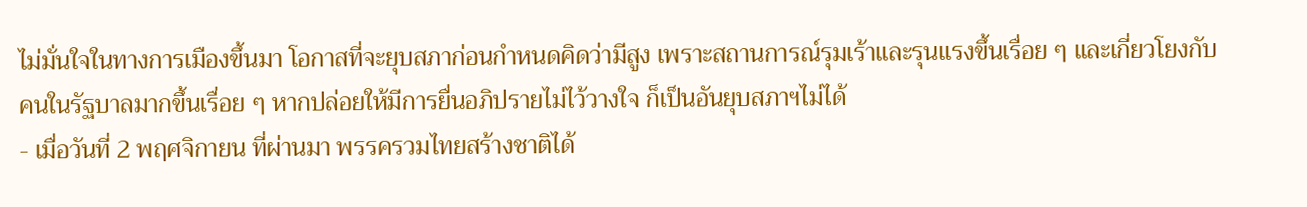ไม่มั่นใจในทางการเมืองขึ้นมา โอกาสที่จะยุบสภาก่อนกำหนดคิดว่ามีสูง เพราะสถานการณ์รุมเร้าและรุนแรงขึ้นเรื่อย ๆ และเกี่ยวโยงกับคนในรัฐบาลมากขึ้นเรื่อย ๆ หากปล่อยให้มีการยื่นอภิปรายไม่ไว้วางใจ ก็เป็นอันยุบสภาฯไม่ได้
- เมื่อวันที่ 2 พฤศจิกายน ที่ผ่านมา พรรครวมไทยสร้างชาติได้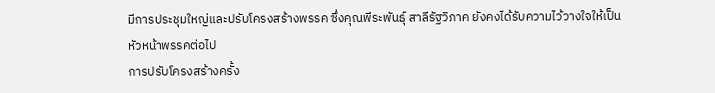มีการประชุมใหญ่และปรับโครงสร้างพรรค ซึ่งคุณพีระพันธุ์ สาลีรัฐวิภาค ยังคงได้รับความไว้วางใจให้เป็นหัวหน้าพรรคต่อไป
การปรับโครงสร้างครั้ง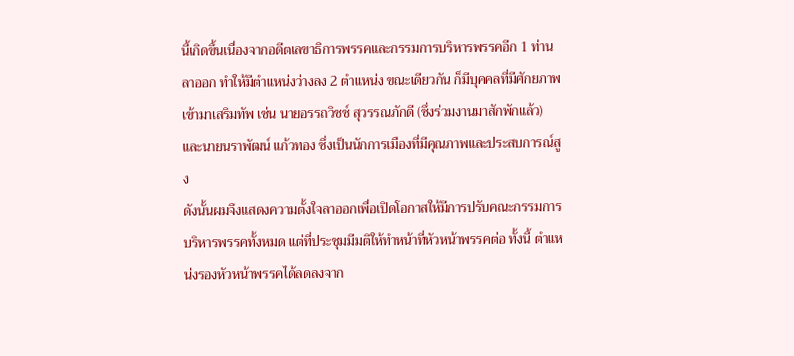นี้เกิดขึ้นเนื่องจากอดีตเลขาธิการพรรคและกรรมการบริหารพรรคอีก 1 ท่านลาออก ทำให้มีตำแหน่งว่างลง 2 ตำแหน่ง ขณะเดียวกัน ก็มีบุคคลที่มีศักยภาพเข้ามาเสริมทัพ เช่น นายอรรถวิชช์ สุวรรณภักดี (ซึ่งร่วมงานมาสักพักแล้ว) และนายนราพัฒน์ แก้วทอง ซึ่งเป็นนักการเมืองที่มีคุณภาพและประสบการณ์สูง
ดังนั้นผมจึงแสดงความตั้งใจลาออกเพื่อเปิดโอกาสให้มีการปรับคณะกรรมการบริหารพรรคทั้งหมด แต่ที่ประชุมมีมติให้ทำหน้าที่หัวหน้าพรรคต่อ ทั้งนี้ ตำแหน่งรองหัวหน้าพรรคได้ลดลงจาก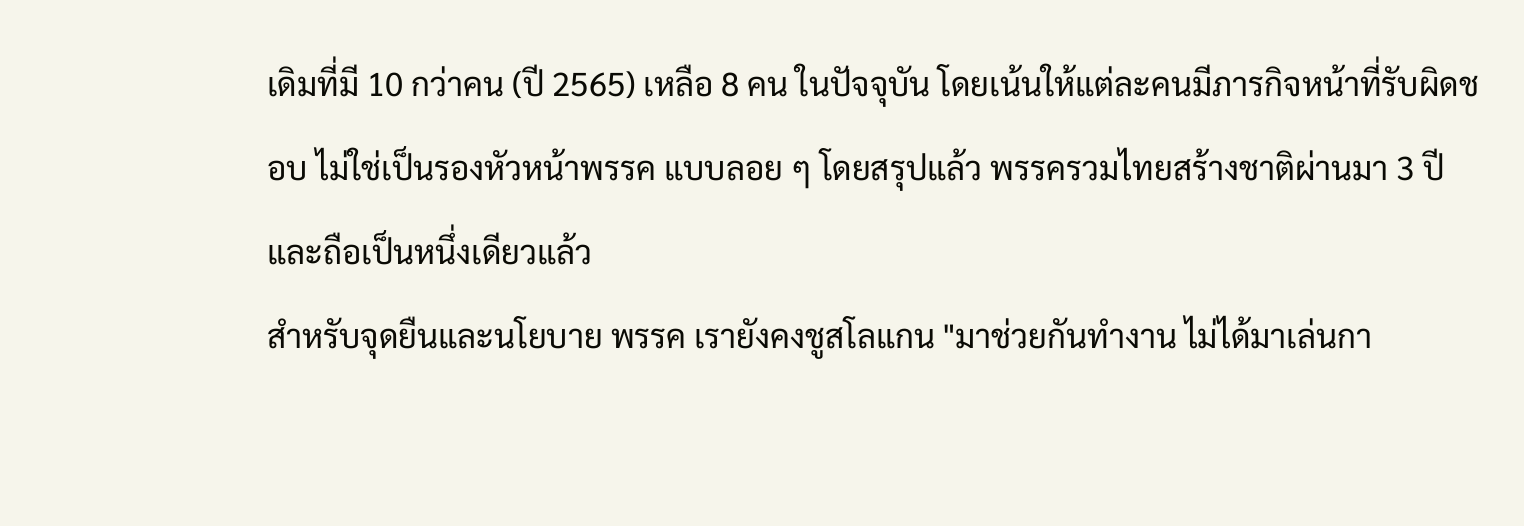เดิมที่มี 10 กว่าคน (ปี 2565) เหลือ 8 คน ในปัจจุบัน โดยเน้นให้แต่ละคนมีภารกิจหน้าที่รับผิดชอบ ไม่ใช่เป็นรองหัวหน้าพรรค แบบลอย ๆ โดยสรุปแล้ว พรรครวมไทยสร้างชาติผ่านมา 3 ปี และถือเป็นหนึ่งเดียวแล้ว
สำหรับจุดยืนและนโยบาย พรรค เรายังคงชูสโลแกน "มาช่วยกันทำงาน ไม่ได้มาเล่นกา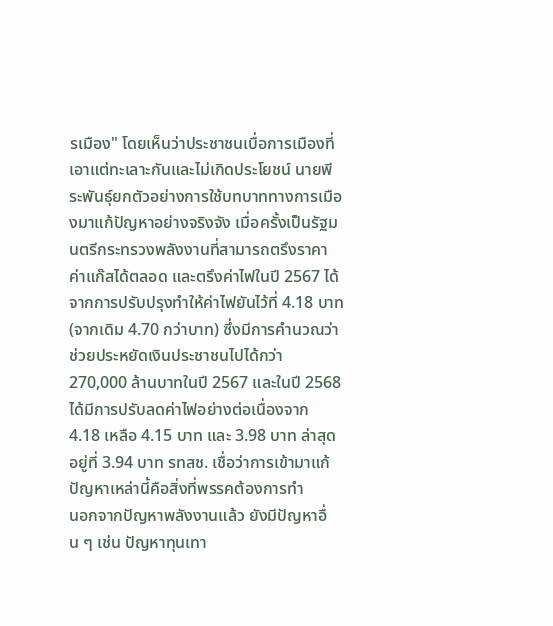รเมือง" โดยเห็นว่าประชาชนเบื่อการเมืองที่เอาแต่ทะเลาะกันและไม่เกิดประโยชน์ นายพีระพันธุ์ยกตัวอย่างการใช้บทบาททางการเมืองมาแก้ปัญหาอย่างจริงจัง เมื่อครั้งเป็นรัฐมนตรีกระทรวงพลังงานที่สามารถตรึงราคาค่าแก๊สได้ตลอด และตรึงค่าไฟในปี 2567 ได้ จากการปรับปรุงทำให้ค่าไฟยันไว้ที่ 4.18 บาท (จากเดิม 4.70 กว่าบาท) ซึ่งมีการคำนวณว่าช่วยประหยัดเงินประชาชนไปได้กว่า 270,000 ล้านบาทในปี 2567 และในปี 2568 ได้มีการปรับลดค่าไฟอย่างต่อเนื่องจาก 4.18 เหลือ 4.15 บาท และ 3.98 บาท ล่าสุดอยู่ที่ 3.94 บาท รทสช. เชื่อว่าการเข้ามาแก้ปัญหาเหล่านี้คือสิ่งที่พรรคต้องการทำ
นอกจากปัญหาพลังงานแล้ว ยังมีปัญหาอื่น ๆ เช่น ปัญหาทุนเทา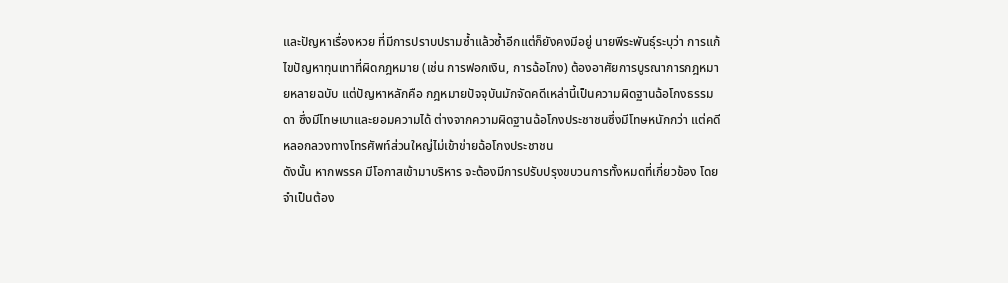และปัญหาเรื่องหวย ที่มีการปราบปรามซ้ำแล้วซ้ำอีกแต่ก็ยังคงมีอยู่ นายพีระพันธุ์ระบุว่า การแก้ไขปัญหาทุนเทาที่ผิดกฎหมาย (เช่น การฟอกเงิน, การฉ้อโกง) ต้องอาศัยการบูรณาการกฎหมายหลายฉบับ แต่ปัญหาหลักคือ กฎหมายปัจจุบันมักจัดคดีเหล่านี้เป็นความผิดฐานฉ้อโกงธรรมดา ซึ่งมีโทษเบาและยอมความได้ ต่างจากความผิดฐานฉ้อโกงประชาชนซึ่งมีโทษหนักกว่า แต่คดีหลอกลวงทางโทรศัพท์ส่วนใหญ่ไม่เข้าข่ายฉ้อโกงประชาชน
ดังนั้น หากพรรค มีโอกาสเข้ามาบริหาร จะต้องมีการปรับปรุงขบวนการทั้งหมดที่เกี่ยวข้อง โดยจำเป็นต้อง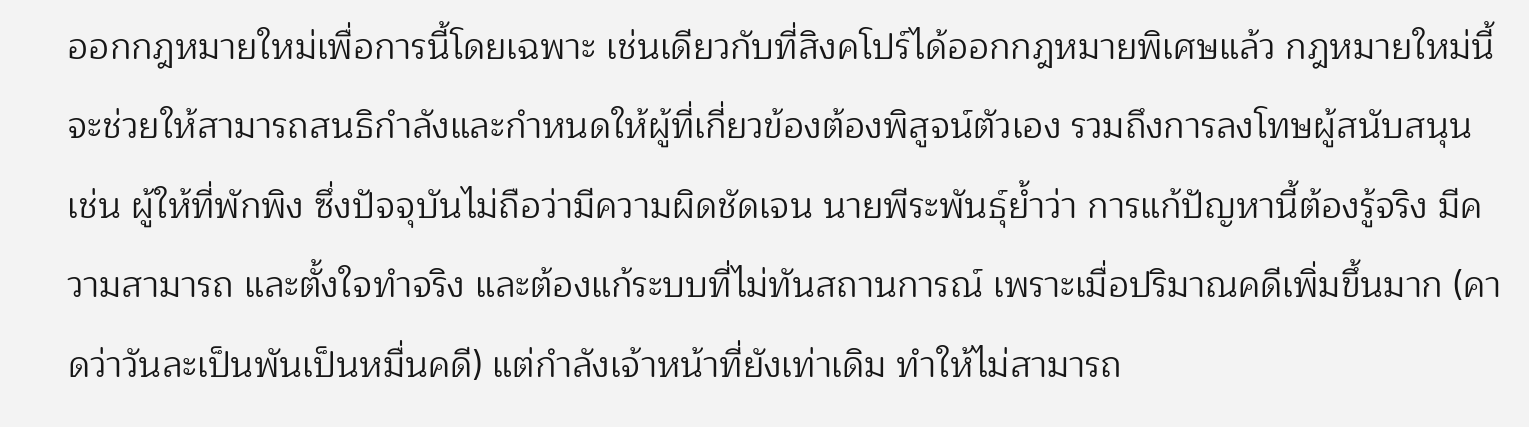ออกกฎหมายใหม่เพื่อการนี้โดยเฉพาะ เช่นเดียวกับที่สิงคโปร์ได้ออกกฎหมายพิเศษแล้ว กฎหมายใหม่นี้จะช่วยให้สามารถสนธิกำลังและกำหนดให้ผู้ที่เกี่ยวข้องต้องพิสูจน์ตัวเอง รวมถึงการลงโทษผู้สนับสนุน เช่น ผู้ให้ที่พักพิง ซึ่งปัจจุบันไม่ถือว่ามีความผิดชัดเจน นายพีระพันธุ์ย้ำว่า การแก้ปัญหานี้ต้องรู้จริง มีความสามารถ และตั้งใจทำจริง และต้องแก้ระบบที่ไม่ทันสถานการณ์ เพราะเมื่อปริมาณคดีเพิ่มขึ้นมาก (คาดว่าวันละเป็นพันเป็นหมื่นคดี) แต่กำลังเจ้าหน้าที่ยังเท่าเดิม ทำให้ไม่สามารถ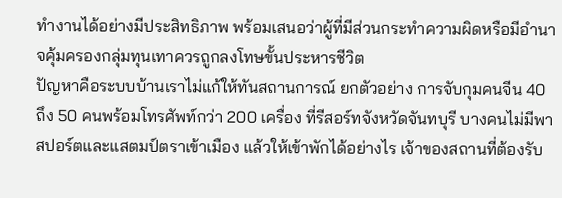ทำงานได้อย่างมีประสิทธิภาพ พร้อมเสนอว่าผู้ที่มีส่วนกระทำความผิดหรือมีอำนาจคุ้มครองกลุ่มทุนเทาควรถูกลงโทษขั้นประหารชีวิต
ปัญหาคือระบบบ้านเราไม่แก้ให้ทันสถานการณ์ ยกตัวอย่าง การจับกุมคนจีน 40 ถึง 50 คนพร้อมโทรศัพท์กว่า 200 เครื่อง ที่รีสอร์ทจังหวัดจันทบุรี บางคนไม่มีพาสปอร์ตและแสตมป์ตราเข้าเมือง แล้วให้เข้าพักได้อย่างไร เจ้าของสถานที่ต้องรับ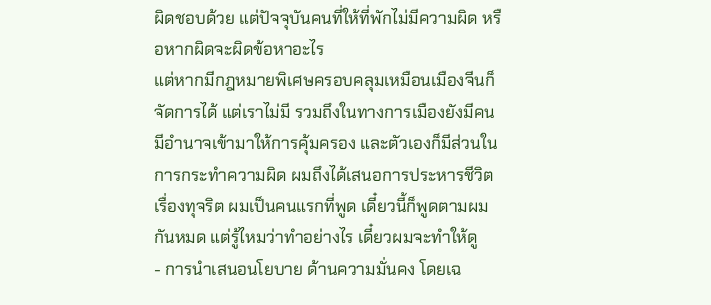ผิดชอบด้วย แต่ปัจจุบันคนที่ให้ที่พักไม่มีความผิด หรือหากผิดจะผิดข้อหาอะไร
แต่หากมีกฎหมายพิเศษครอบคลุมเหมือนเมืองจีนก็จัดการได้ แต่เราไม่มี รวมถึงในทางการเมืองยังมีคนมีอำนาจเข้ามาให้การคุ้มครอง และตัวเองก็มีส่วนในการกระทำความผิด ผมถึงได้เสนอการประหารชีวิตเรื่องทุจริต ผมเป็นคนแรกที่พูด เดี๋ยวนี้ก็พูดตามผมกันหมด แต่รู้ไหมว่าทำอย่างไร เดี๋ยวผมจะทำให้ดู
- การนำเสนอนโยบาย ด้านความมั่นคง โดยเฉ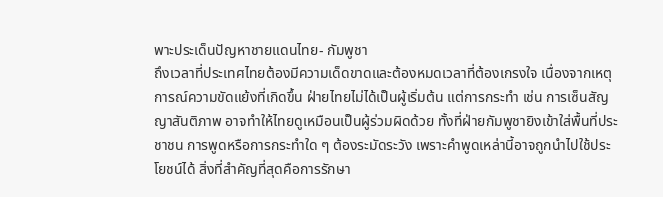พาะประเด็นปัญหาชายแดนไทย- กัมพูชา
ถึงเวลาที่ประเทศไทยต้องมีความเด็ดขาดและต้องหมดเวลาที่ต้องเกรงใจ เนื่องจากเหตุการณ์ความขัดแย้งที่เกิดขึ้น ฝ่ายไทยไม่ได้เป็นผู้เริ่มต้น แต่การกระทำ เช่น การเซ็นสัญญาสันติภาพ อาจทำให้ไทยดูเหมือนเป็นผู้ร่วมผิดด้วย ทั้งที่ฝ่ายกัมพูชายิงเข้าใส่พื้นที่ประชาชน การพูดหรือการกระทำใด ๆ ต้องระมัดระวัง เพราะคำพูดเหล่านี้อาจถูกนำไปใช้ประโยชน์ได้ สิ่งที่สำคัญที่สุดคือการรักษา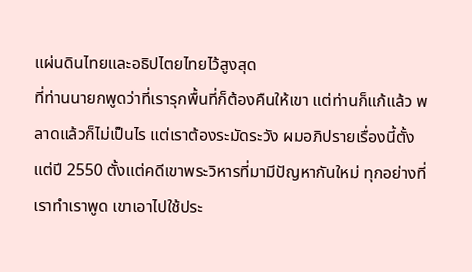แผ่นดินไทยและอธิปไตยไทยไว้สูงสุด
ที่ท่านนายกพูดว่าที่เรารุกพื้นที่ก็ต้องคืนให้เขา แต่ท่านก็แก้แล้ว พลาดแล้วก็ไม่เป็นไร แต่เราต้องระมัดระวัง ผมอภิปรายเรื่องนี้ตั้งแต่ปี 2550 ตั้งแต่คดีเขาพระวิหารที่มามีปัญหากันใหม่ ทุกอย่างที่เราทำเราพูด เขาเอาไปใช้ประ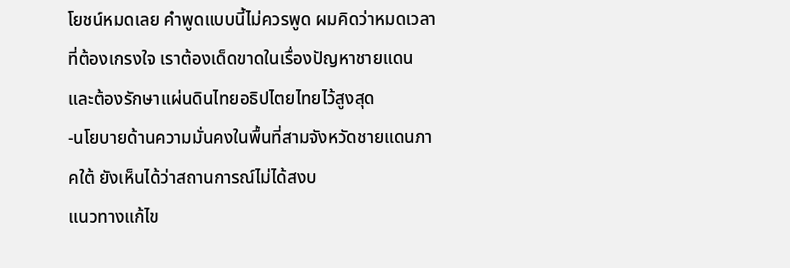โยชน์หมดเลย คำพูดแบบนี้ไม่ควรพูด ผมคิดว่าหมดเวลาที่ต้องเกรงใจ เราต้องเด็ดขาดในเรื่องปัญหาชายแดน และต้องรักษาแผ่นดินไทยอธิปไตยไทยไว้สูงสุด
-นโยบายด้านความมั่นคงในพื้นที่สามจังหวัดชายแดนภาคใต้ ยังเห็นได้ว่าสถานการณ์ไม่ได้สงบ
แนวทางแก้ไข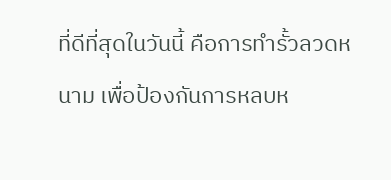ที่ดีที่สุดในวันนี้ คือการทำรั้วลวดหนาม เพื่อป้องกันการหลบห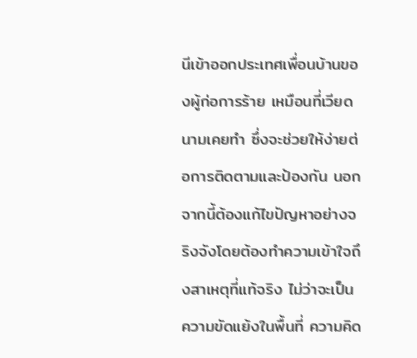นีเข้าออกประเทศเพื่อนบ้านของผู้ก่อการร้าย เหมือนที่เวียดนามเคยทำ ซึ่งจะช่วยให้ง่ายต่อการติดตามและป้องกัน นอกจากนี้ต้องแก้ไขปัญหาอย่างจริงจังโดยต้องทำความเข้าใจถึงสาเหตุที่แท้จริง ไม่ว่าจะเป็นความขัดแย้งในพื้นที่ ความคิด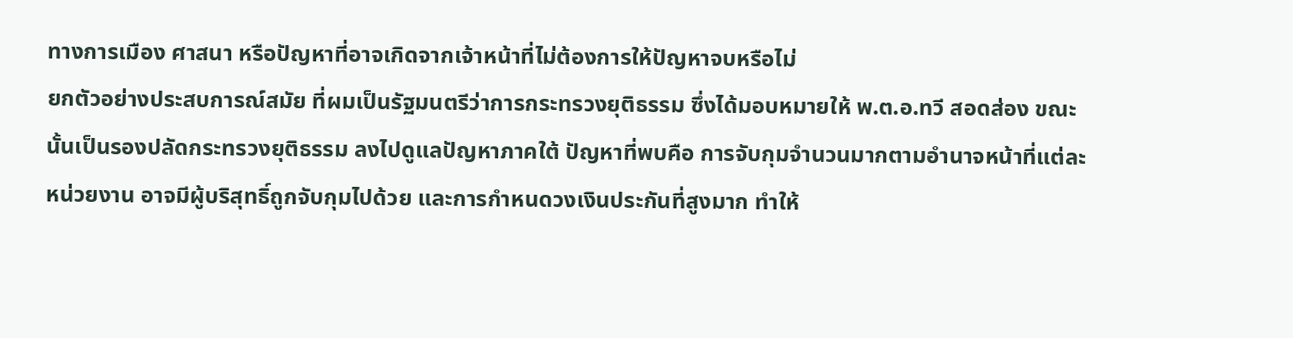ทางการเมือง ศาสนา หรือปัญหาที่อาจเกิดจากเจ้าหน้าที่ไม่ต้องการให้ปัญหาจบหรือไม่
ยกตัวอย่างประสบการณ์สมัย ที่ผมเป็นรัฐมนตรีว่าการกระทรวงยุติธรรม ซึ่งได้มอบหมายให้ พ.ต.อ.ทวี สอดส่อง ขณะนั้นเป็นรองปลัดกระทรวงยุติธรรม ลงไปดูแลปัญหาภาคใต้ ปัญหาที่พบคือ การจับกุมจำนวนมากตามอำนาจหน้าที่แต่ละหน่วยงาน อาจมีผู้บริสุทธิ์ถูกจับกุมไปด้วย และการกำหนดวงเงินประกันที่สูงมาก ทำให้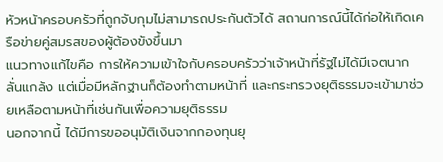หัวหน้าครอบครัวที่ถูกจับกุมไม่สามารถประกันตัวได้ สถานการณ์นี้ได้ก่อให้เกิดเครือข่ายคู่สมรสของผู้ต้องขังขึ้นมา
แนวทางแก้ไขคือ การให้ความเข้าใจกับครอบครัวว่าเจ้าหน้าที่รัฐไม่ได้มีเจตนากลั่นแกล้ง แต่เมื่อมีหลักฐานก็ต้องทำตามหน้าที่ และกระทรวงยุติธรรมจะเข้ามาช่วยเหลือตามหน้าที่เช่นกันเพื่อความยุติธรรม
นอกจากนี้ ได้มีการขออนุมัติเงินจากกองทุนยุ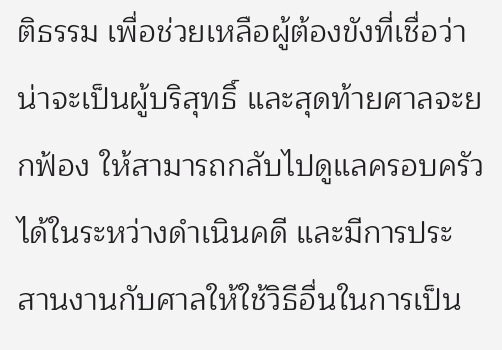ติธรรม เพื่อช่วยเหลือผู้ต้องขังที่เชื่อว่าน่าจะเป็นผู้บริสุทธิ์ และสุดท้ายศาลจะยกฟ้อง ให้สามารถกลับไปดูแลครอบครัวได้ในระหว่างดำเนินคดี และมีการประสานงานกับศาลให้ใช้วิธีอื่นในการเป็น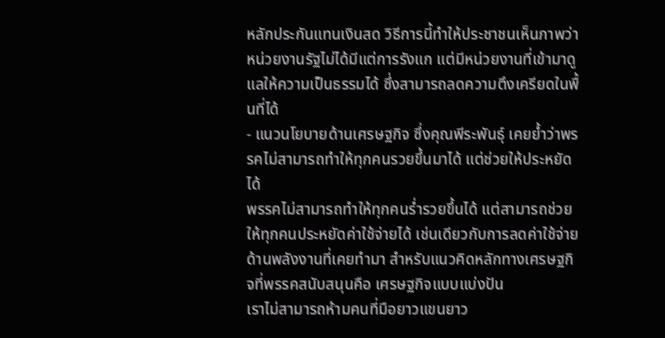หลักประกันแทนเงินสด วิธีการนี้ทำให้ประชาชนเห็นภาพว่าหน่วยงานรัฐไม่ได้มีแต่การรังแก แต่มีหน่วยงานที่เข้ามาดูแลให้ความเป็นธรรมได้ ซึ่งสามารถลดความตึงเครียดในพื้นที่ได้
- แนวนโยบายด้านเศรษฐกิจ ซึ่งคุณพีระพันธุ์ เคยย้ำว่าพรรคไม่สามารถทำให้ทุกคนรวยขึ้นมาได้ แต่ช่วยให้ประหยัดได้
พรรคไม่สามารถทำให้ทุกคนร่ำรวยขึ้นได้ แต่สามารถช่วยให้ทุกคนประหยัดค่าใช้จ่ายได้ เช่นเดียวกับการลดค่าใช้จ่ายด้านพลังงานที่เคยทำมา สำหรับแนวคิดหลักทางเศรษฐกิจที่พรรคสนับสนุนคือ เศรษฐกิจแบบแบ่งปัน
เราไม่สามารถห้ามคนที่มือยาวแขนยาว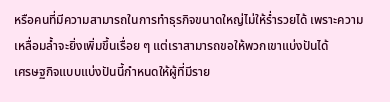หรือคนที่มีความสามารถในการทำธุรกิจขนาดใหญ่ไม่ให้ร่ำรวยได้ เพราะความเหลื่อมล้ำจะยิ่งเพิ่มขึ้นเรื่อย ๆ แต่เราสามารถขอให้พวกเขาแบ่งปันได้
เศรษฐกิจแบบแบ่งปันนี้กำหนดให้ผู้ที่มีราย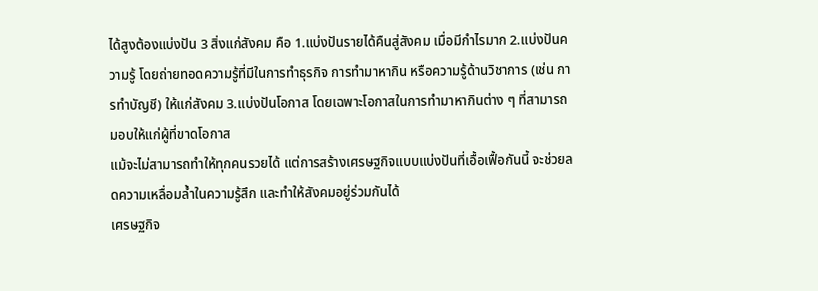ได้สูงต้องแบ่งปัน 3 สิ่งแก่สังคม คือ 1.แบ่งปันรายได้คืนสู่สังคม เมื่อมีกำไรมาก 2.แบ่งปันความรู้ โดยถ่ายทอดความรู้ที่มีในการทำธุรกิจ การทำมาหากิน หรือความรู้ด้านวิชาการ (เช่น การทำบัญชี) ให้แก่สังคม 3.แบ่งปันโอกาส โดยเฉพาะโอกาสในการทำมาหากินต่าง ๆ ที่สามารถมอบให้แก่ผู้ที่ขาดโอกาส
แม้จะไม่สามารถทำให้ทุกคนรวยได้ แต่การสร้างเศรษฐกิจแบบแบ่งปันที่เอื้อเฟื้อกันนี้ จะช่วยลดความเหลื่อมล้ำในความรู้สึก และทำให้สังคมอยู่ร่วมกันได้
เศรษฐกิจ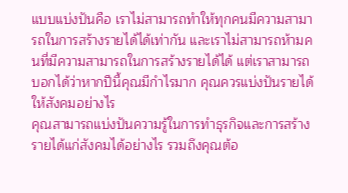แบบแบ่งปันคือ เราไม่สามารถทำให้ทุกคนมีความสามารถในการสร้างรายได้ได้เท่ากัน และเราไม่สามารถห้ามคนที่มีความสามารถในการสร้างรายได้ได้ แต่เราสามารถบอกได้ว่าหากปีนี้คุณมีกำไรมาก คุณควรแบ่งปันรายได้ให้สังคมอย่างไร
คุณสามารถแบ่งปันความรู้ในการทำธุรกิจและการสร้างรายได้แก่สังคมได้อย่างไร รวมถึงคุณต้อ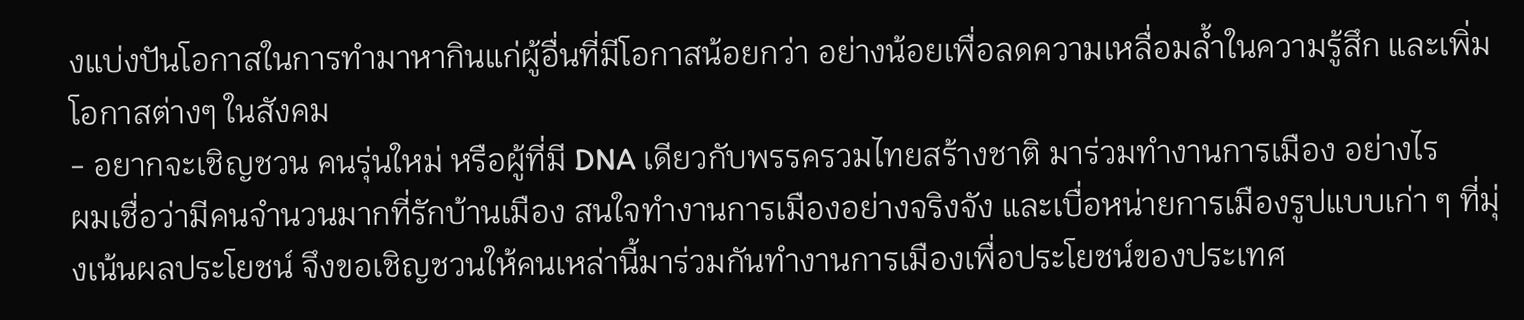งแบ่งปันโอกาสในการทำมาหากินแก่ผู้อื่นที่มีโอกาสน้อยกว่า อย่างน้อยเพื่อลดความเหลื่อมล้ำในความรู้สึก และเพิ่มโอกาสต่างๆ ในสังคม
- อยากจะเชิญชวน คนรุ่นใหม่ หรือผู้ที่มี DNA เดียวกับพรรครวมไทยสร้างชาติ มาร่วมทำงานการเมือง อย่างไร
ผมเชื่อว่ามีคนจำนวนมากที่รักบ้านเมือง สนใจทำงานการเมืองอย่างจริงจัง และเบื่อหน่ายการเมืองรูปแบบเก่า ๆ ที่มุ่งเน้นผลประโยชน์ จึงขอเชิญชวนให้คนเหล่านี้มาร่วมกันทำงานการเมืองเพื่อประโยชน์ของประเทศ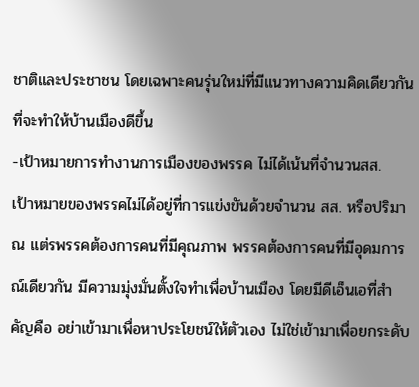ชาติและประชาชน โดยเฉพาะคนรุ่นใหม่ที่มีแนวทางความคิดเดียวกันที่จะทำให้บ้านเมืองดีขึ้น
-เป้าหมายการทำงานการเมืองของพรรค ไม่ได้เน้นที่จำนวนสส.
เป้าหมายของพรรคไม่ได้อยู่ที่การแข่งขันด้วยจำนวน สส. หรือปริมาณ แต่รพรรคต้องการคนที่มีคุณภาพ พรรคต้องการคนที่มีอุดมการณ์เดียวกัน มีความมุ่งมั่นตั้งใจทำเพื่อบ้านเมือง โดยมีดีเอ็นเอที่สำคัญคือ อย่าเข้ามาเพื่อหาประโยชน์ให้ตัวเอง ไม่ใช่เข้ามาเพื่อยกระดับ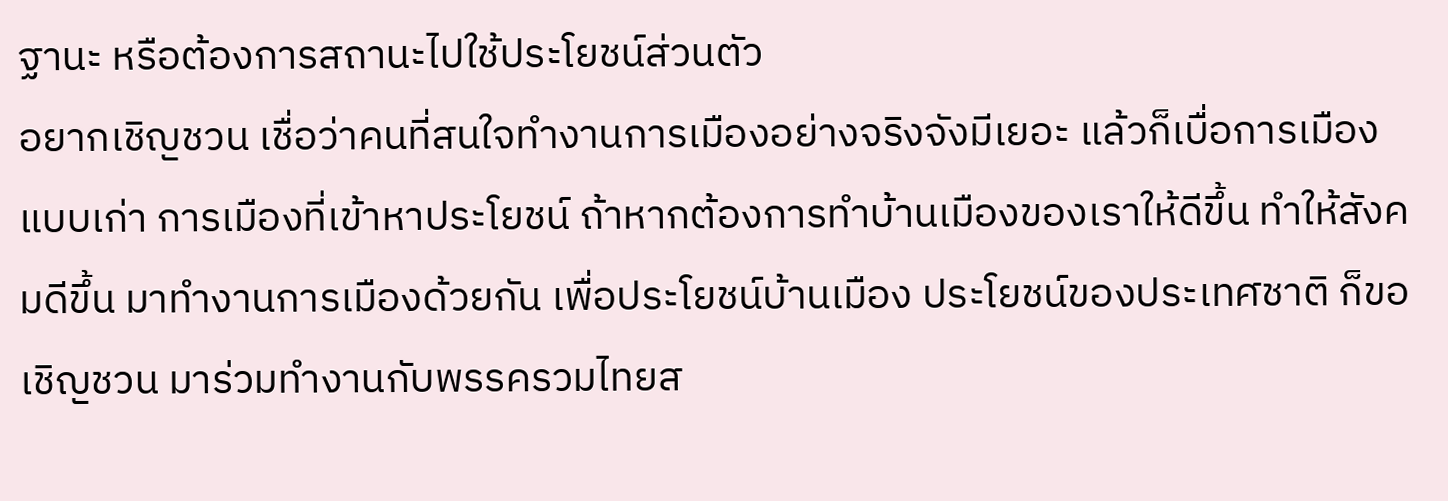ฐานะ หรือต้องการสถานะไปใช้ประโยชน์ส่วนตัว
อยากเชิญชวน เชื่อว่าคนที่สนใจทำงานการเมืองอย่างจริงจังมีเยอะ แล้วก็เบื่อการเมืองแบบเก่า การเมืองที่เข้าหาประโยชน์ ถ้าหากต้องการทำบ้านเมืองของเราให้ดีขึ้น ทำให้สังคมดีขึ้น มาทำงานการเมืองด้วยกัน เพื่อประโยชน์บ้านเมือง ประโยชน์ของประเทศชาติ ก็ขอเชิญชวน มาร่วมทำงานกับพรรครวมไทยส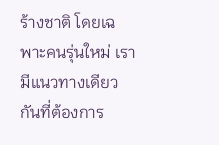ร้างชาติ โดยเฉพาะคนรุ่นใหม่ เรามีแนวทางเดียวกันที่ต้องการ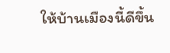ให้บ้านเมืองนี้ดีขึ้น